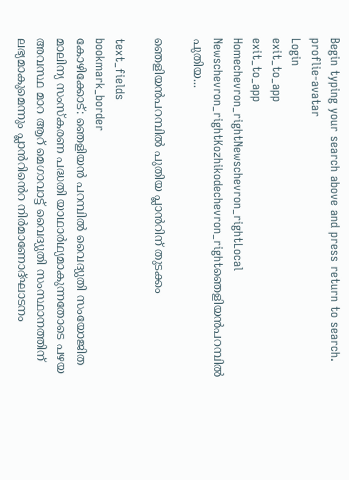Begin typing your search above and press return to search.
proflie-avatar
Login
exit_to_app
exit_to_app
Homechevron_rightNewschevron_rightLocal Newschevron_rightKozhikodechevron_rightഞെളിയന്‍പറമ്പിൽ പുതിയ...

ഞെളിയന്‍പറമ്പിൽ പുതിയ പ്ലാൻറിന് തുടക്കം

text_fields
bookmark_border
കോഴിക്കോട്: ഞെളിയന്‍ പറമ്പില്‍ വൈദ്യുതി സംയോജിത മാലിന്യ സംസ്‌കരണ പദ്ധതി യാഥാർഥ്യമാകുന്നതോടെ പഴയ അവസ്ഥ മാറ ആറ് മെഗാവാട്ട് വൈദ്യുതി സംസ്ഥാനത്തിന് ലഭ്യമാകുമെന്നും പ്ലാൻറിൻെറ നിർമാണോദ്ഘാടനം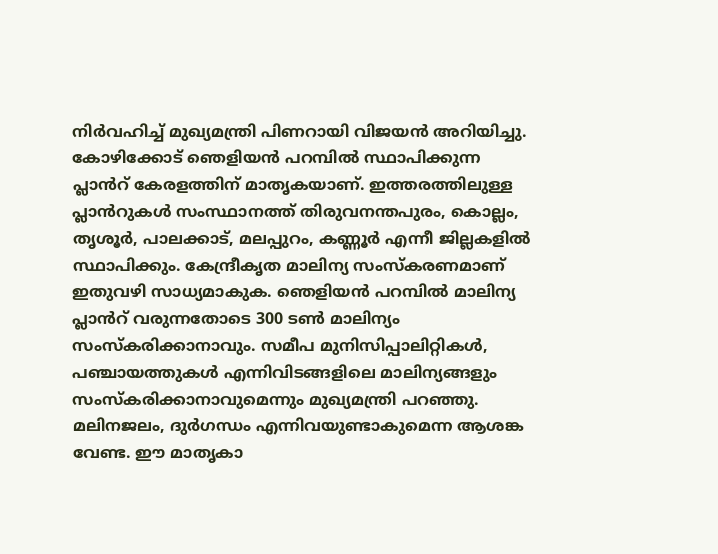നിര്‍വഹിച്ച് മുഖ്യമന്ത്രി പിണറായി വിജയന്‍ അറിയിച്ചു. കോഴിക്കോട് ഞെളിയന്‍ പറമ്പില്‍ സ്ഥാപിക്കുന്ന പ്ലാൻറ് കേരളത്തിന് മാതൃകയാണ്. ഇത്തരത്തിലുള്ള പ്ലാൻറുകള്‍ സംസ്ഥാനത്ത് തിരുവനന്തപുരം, കൊല്ലം, തൃശൂര്‍, പാലക്കാട്, മലപ്പുറം, കണ്ണൂര്‍ എന്നീ ജില്ലകളില്‍ സ്ഥാപിക്കും. കേന്ദ്രീകൃത മാലിന്യ സംസ്‌കരണമാണ് ഇതുവഴി സാധ്യമാകുക. ഞെളിയന്‍ പറമ്പില്‍ മാലിന്യ പ്ലാൻറ് വരുന്നതോടെ 300 ടണ്‍ മാലിന്യം സംസ്‌കരിക്കാനാവും. സമീപ മുനിസിപ്പാലിറ്റികള്‍, പഞ്ചായത്തുകള്‍ എന്നിവിടങ്ങളിലെ മാലിന്യങ്ങളും സംസ്‌കരിക്കാനാവുമെന്നും മുഖ്യമന്ത്രി പറഞ്ഞു. മലിനജലം, ദുര്‍ഗന്ധം എന്നിവയുണ്ടാകുമെന്ന ആശങ്ക വേണ്ട. ഈ മാതൃകാ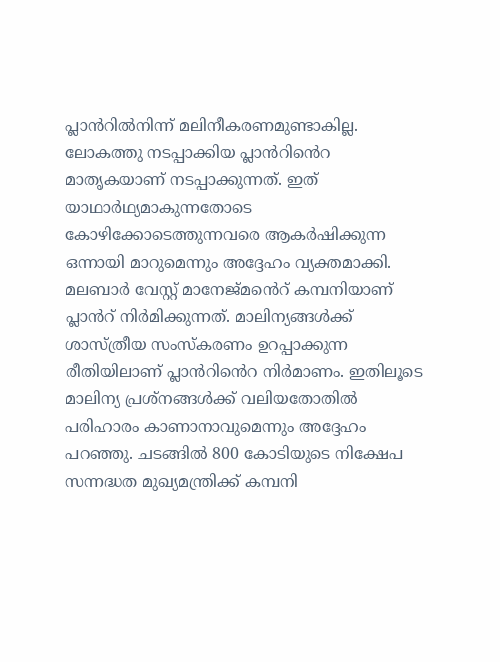പ്ലാൻറില്‍നിന്ന് മലിനീകരണമുണ്ടാകില്ല. ലോകത്തു നടപ്പാക്കിയ പ്ലാൻറിൻെറ മാതൃകയാണ് നടപ്പാക്കുന്നത്. ഇത് യാഥാർഥ്യമാകുന്നതോടെ കോഴിക്കോടെത്തുന്നവരെ ആകര്‍ഷിക്കുന്ന ഒന്നായി മാറുമെന്നും അദ്ദേഹം വ്യക്തമാക്കി. മലബാര്‍ വേസ്റ്റ് മാനേജ്മൻെറ് കമ്പനിയാണ് പ്ലാൻറ് നിർമിക്കുന്നത്. മാലിന്യങ്ങൾക്ക് ശാസ്ത്രീയ സംസ്‌കരണം ഉറപ്പാക്കുന്ന രീതിയിലാണ് പ്ലാൻറിൻെറ നിർമാണം. ഇതിലൂടെ മാലിന്യ പ്രശ്നങ്ങള്‍ക്ക് വലിയതോതില്‍ പരിഹാരം കാണാനാവുമെന്നും അദ്ദേഹം പറഞ്ഞു. ചടങ്ങില്‍ 800 കോടിയുടെ നിക്ഷേപ സന്നദ്ധത മുഖ്യമന്ത്രിക്ക് കമ്പനി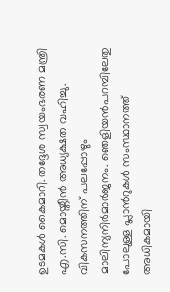ഉടമകള്‍ കൈമാറി. തദ്ദേശ സ്വയംഭരണ മന്ത്രി എ.സി. മൊയ്തീന്‍ അധ്യക്ഷത വഹിച്ചു. വികസനത്തിന് പലപ്പോഴും മാലിന്യനിർമാര്‍ജനം. ഞെളിയന്‍പറമ്പിലേതു പോലുള്ള പ്ലാൻറുകള്‍ സംസ്ഥാനത്ത് അധികമായി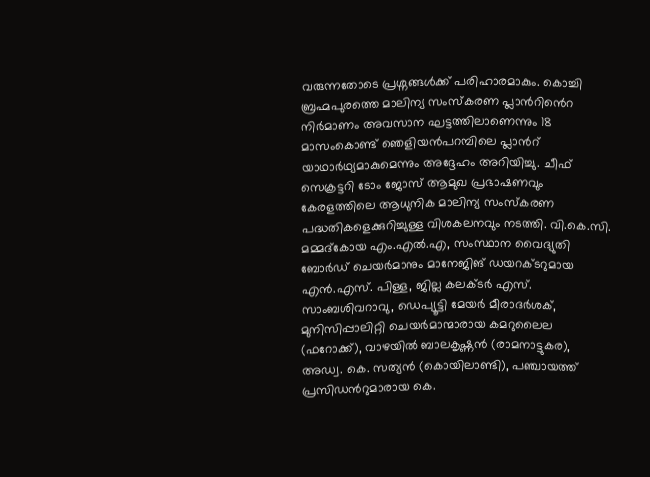വരുന്നതോടെ പ്രശ്നങ്ങള്‍ക്ക് പരിഹാരമാകും. കൊച്ചി ബ്രഹ്മപുരത്തെ മാലിന്യ സംസ്‌കരണ പ്ലാൻറിൻെറ നിർമാണം അവസാന ഘട്ടത്തിലാണെന്നും 18 മാസംകൊണ്ട് ഞെളിയന്‍പറമ്പിലെ പ്ലാൻറ് യാഥാർഥ്യമാകുമെന്നും അദ്ദേഹം അറിയിച്ചു. ചീഫ് സെക്രട്ടറി ടോം ജോസ് ആമുഖ പ്രഭാഷണവും കേരളത്തിലെ ആധുനിക മാലിന്യ സംസ്‌കരണ പദ്ധതികളെക്കുറിച്ചുള്ള വിശകലനവും നടത്തി. വി.കെ.സി. മമ്മദ്കോയ എം.എല്‍.എ, സംസ്ഥാന വൈദ്യുതി ബോര്‍ഡ് ചെയര്‍മാനും മാനേജിങ് ഡയറക്ടറുമായ എന്‍.എസ്. പിള്ള, ജില്ല കലക്ടര്‍ എസ്. സാംബശിവറാവു, ഡെപ്യൂട്ടി മേയര്‍ മീരാദര്‍ശക്, മുനിസിപ്പാലിറ്റി ചെയര്‍മാന്മാരായ കമറുലൈല (ഫറോക്ക്), വാഴയില്‍ ബാലകൃഷ്ണന്‍ (രാമനാട്ടുകര), അഡ്വ. കെ. സത്യന്‍ (കൊയിലാണ്ടി), പഞ്ചായത്ത് പ്രസിഡൻറുമാരായ കെ.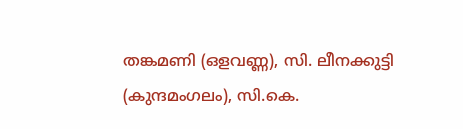തങ്കമണി (ഒളവണ്ണ), സി. ലീനക്കുട്ടി (കുന്ദമംഗലം), സി.കെ.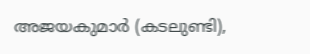അജയകുമാര്‍ (കടലുണ്ടി),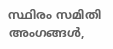സ്ഥിരം സമിതി അംഗങ്ങള്‍,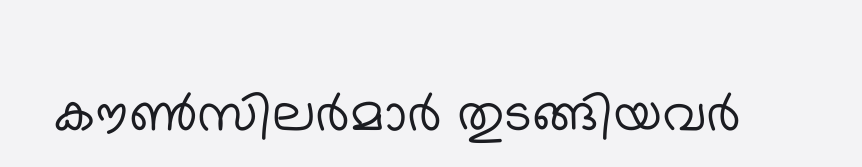കൗണ്‍സിലര്‍മാര്‍ തുടങ്ങിയവര്‍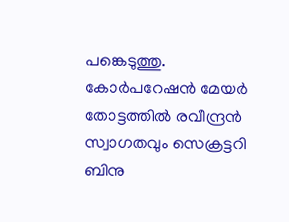പങ്കെടുത്തു. കോര്‍പറേഷന്‍ മേയര്‍ തോട്ടത്തില്‍ രവീന്ദ്രന്‍ സ്വാഗതവും സെക്രട്ടറി ബിനു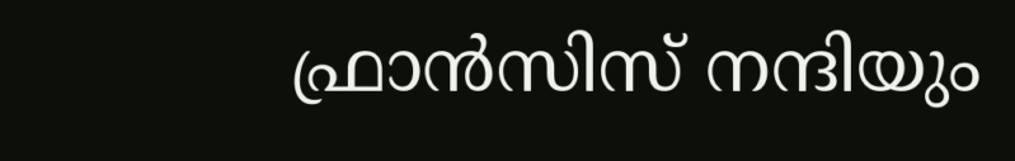ഫ്രാന്‍സിസ് നന്ദിയും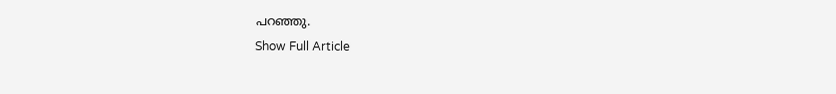പറഞ്ഞു.
Show Full Article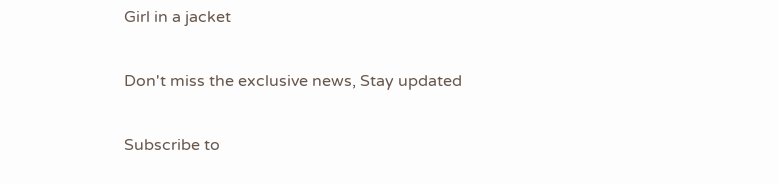Girl in a jacket

Don't miss the exclusive news, Stay updated

Subscribe to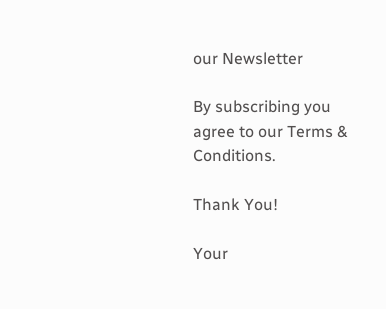our Newsletter

By subscribing you agree to our Terms & Conditions.

Thank You!

Your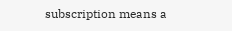subscription means a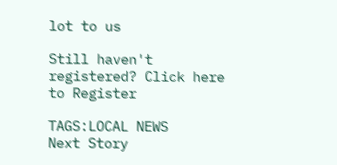lot to us

Still haven't registered? Click here to Register

TAGS:LOCAL NEWS
Next Story